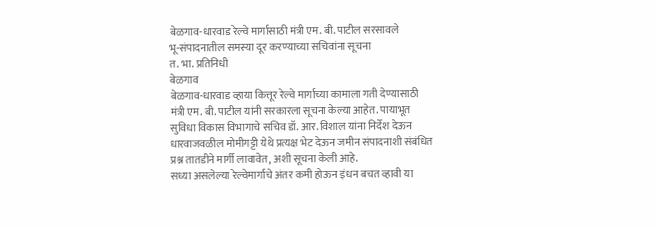बेळगाव-धारवाड रेल्वे मार्गासाठी मंत्री एम. बी. पाटील सरसावले
भू-संपादनातील समस्या दूर करण्याच्या सचिवांना सूचना
त. भा. प्रतिनिधी
बेळगाव
बेळगाव-धारवाड व्हाया कित्तूर रेल्वे मार्गाच्या कामाला गती देण्यासाठी मंत्री एम. बी. पाटील यांनी सरकारला सूचना केल्या आहेत. पायाभूत सुविधा विकास विभागाचे सचिव डॉ. आर. विशाल यांना निर्देश देऊन धारवाजवळील मोमीगट्टी येथे प्रत्यक्ष भेट देऊन जमीन संपादनाशी संबंधित प्रश्न तातडीने मार्गी लावावेत, अशी सूचना केली आहे.
सध्या असलेल्या रेल्वेमार्गाचे अंतर कमी होऊन इंधन बचत व्हावी या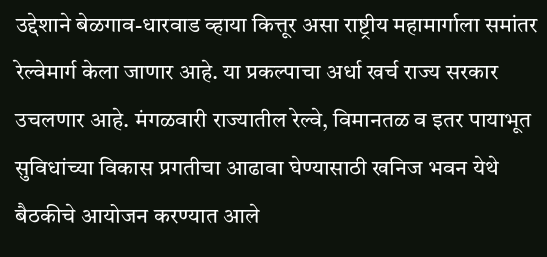उद्देशाने बेळगाव-धारवाड व्हाया कित्तूर असा राष्ट्रीय महामार्गाला समांतर रेल्वेमार्ग केला जाणार आहे. या प्रकल्पाचा अर्धा खर्च राज्य सरकार उचलणार आहे. मंगळवारी राज्यातील रेल्वे, विमानतळ व इतर पायाभूत सुविधांच्या विकास प्रगतीचा आढावा घेण्यासाठी खनिज भवन येथे बैठकीचे आयोजन करण्यात आले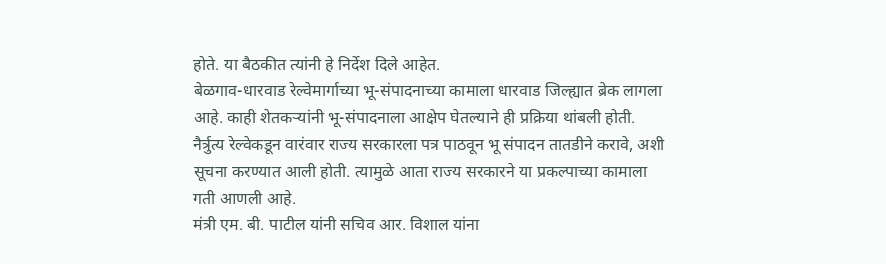होते. या बैठकीत त्यांनी हे निर्देश दिले आहेत.
बेळगाव-धारवाड रेल्वेमार्गाच्या भू-संपादनाच्या कामाला धारवाड जिल्ह्यात ब्रेक लागला आहे. काही शेतकऱ्यांनी भू-संपादनाला आक्षेप घेतल्याने ही प्रक्रिया थांबली होती. नैर्त्रुत्य रेल्वेकडून वारंवार राज्य सरकारला पत्र पाठवून भू संपादन तातडीने करावे, अशी सूचना करण्यात आली होती. त्यामुळे आता राज्य सरकारने या प्रकल्पाच्या कामाला गती आणली आहे.
मंत्री एम. बी. पाटील यांनी सचिव आर. विशाल यांना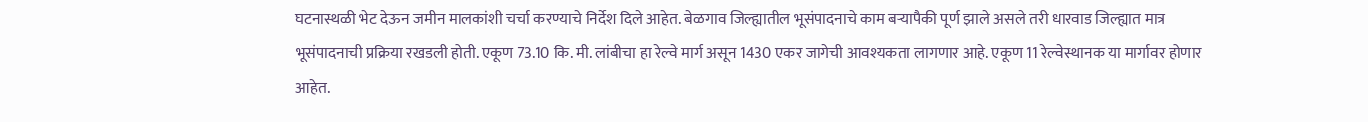घटनास्थळी भेट देऊन जमीन मालकांशी चर्चा करण्याचे निर्देश दिले आहेत. बेळगाव जिल्ह्यातील भूसंपादनाचे काम बऱ्यापैकी पूर्ण झाले असले तरी धारवाड जिल्ह्यात मात्र भूसंपादनाची प्रक्रिया रखडली होती. एकूण 73.10 कि. मी. लांबीचा हा रेल्वे मार्ग असून 1430 एकर जागेची आवश्यकता लागणार आहे. एकूण 11 रेल्वेस्थानक या मार्गावर होणार आहेत.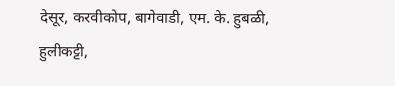देसूर, करवीकोप, बागेवाडी, एम. के. हुबळी, हुलीकट्टी,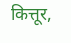कित्तूर,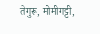तेगुरू, मोमीगट्टी,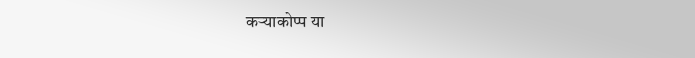कऱ्याकोप्प या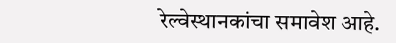रेल्वेस्थानकांचा समावेश आहे.